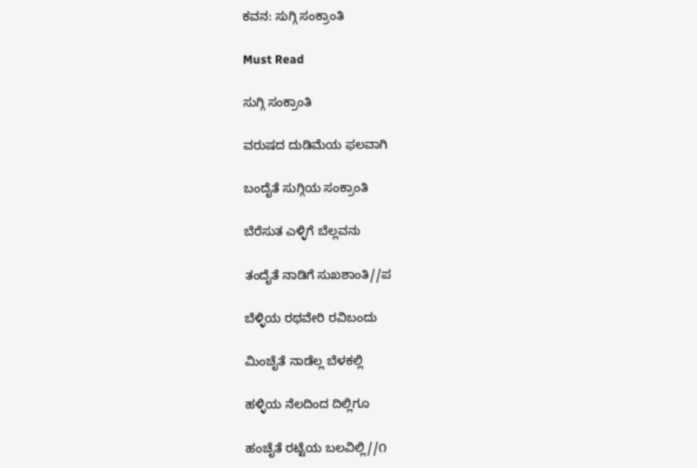ಕವನ: ಸುಗ್ಗಿ ಸಂಕ್ರಾಂತಿ

Must Read

ಸುಗ್ಗಿ ಸಂಕ್ರಾಂತಿ

ವರುಷದ ದುಡಿಮೆಯ ಫಲವಾಗಿ

ಬಂದೈತೆ ಸುಗ್ಗಿಯ ಸಂಕ್ರಾಂತಿ

ಬೆರೆಸುತ ಎಳ್ಳಿಗೆ ಬೆಲ್ಲವನು

ತಂದೈತೆ ನಾಡಿಗೆ ಸುಖಶಾಂತಿ//ಪ

ಬೆಳ್ಳಿಯ ರಥವೇರಿ ರವಿಬಂದು

ಮಿಂಚೈತೆ ನಾಡೆಲ್ಲ ಬೆಳಕಲ್ಲಿ

ಹಳ್ಳಿಯ ನೆಲದಿಂದ ದಿಲ್ಲಿಗೂ

ಹಂಚೈತೆ ರಟ್ಟೆಯ ಬಲವಿಲ್ಲಿ//೧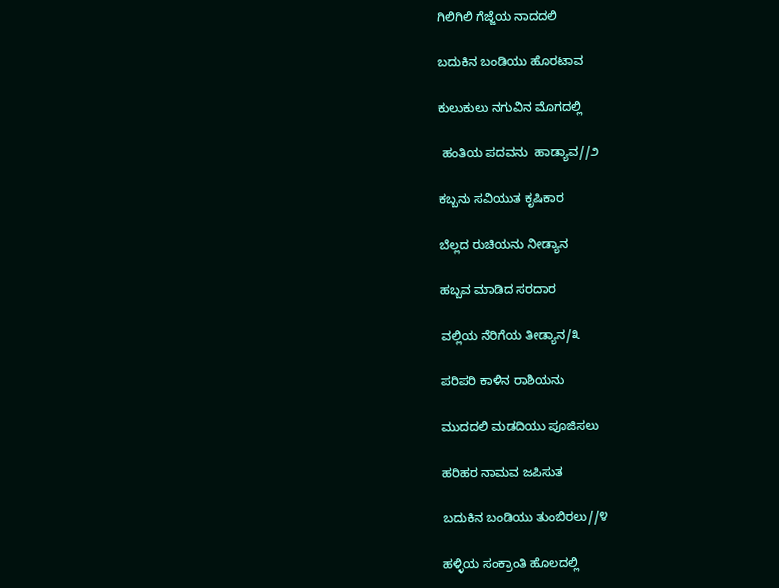ಗಿಲಿಗಿಲಿ ಗೆಜ್ಜೆಯ ನಾದದಲಿ

ಬದುಕಿನ ಬಂಡಿಯು ಹೊರಟಾವ

ಕುಲುಕುಲು ನಗುವಿನ ಮೊಗದಲ್ಲಿ

 ಹಂತಿಯ ಪದವನು  ಹಾಡ್ಯಾವ//೨

ಕಬ್ಬನು ಸವಿಯುತ ಕೃಷಿಕಾರ

ಬೆಲ್ಲದ ರುಚಿಯನು ನೀಡ್ಯಾನ

ಹಬ್ಬವ ಮಾಡಿದ ಸರದಾರ

ವಲ್ಲಿಯ ನೆರಿಗೆಯ ತೀಡ್ಯಾನ/೩

ಪರಿಪರಿ ಕಾಳಿನ ರಾಶಿಯನು

ಮುದದಲಿ ಮಡದಿಯು ಪೂಜಿಸಲು

ಹರಿಹರ ನಾಮವ ಜಪಿಸುತ

ಬದುಕಿನ ಬಂಡಿಯು ತುಂಬಿರಲು//೪

ಹಳ್ಳಿಯ ಸಂಕ್ರಾಂತಿ ಹೊಲದಲ್ಲಿ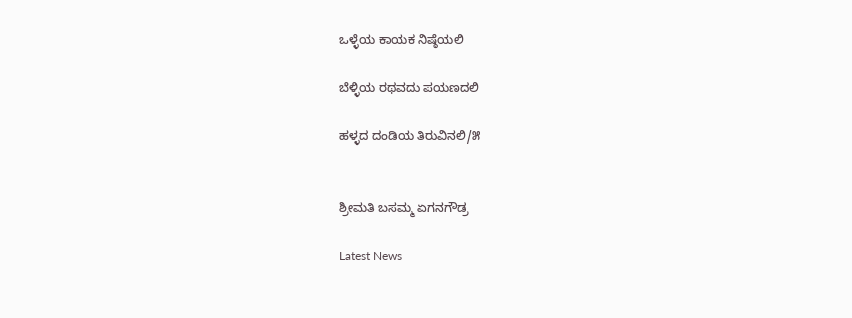ಒಳ್ಳೆಯ ಕಾಯಕ ನಿಷ್ಠೆಯಲಿ

ಬೆಳ್ಳಿಯ ರಥವದು ಪಯಣದಲಿ

ಹಳ್ಳದ ದಂಡಿಯ ತಿರುವಿನಲಿ/೫


ಶ್ರೀಮತಿ ಬಸಮ್ಮ ಏಗನಗೌಡ್ರ

Latest News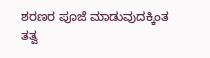ಶರಣರ ಪೂಜೆ ಮಾಡುವುದಕ್ಕಿಂತ ತತ್ವ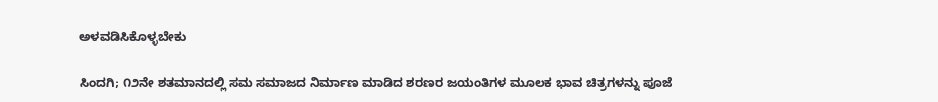ಅಳವಡಿಸಿಕೊಳ್ಳಬೇಕು

ಸಿಂದಗಿ; ೧೨ನೇ ಶತಮಾನದಲ್ಲಿ ಸಮ ಸಮಾಜದ ನಿರ್ಮಾಣ ಮಾಡಿದ ಶರಣರ ಜಯಂತಿಗಳ ಮೂಲಕ ಭಾವ ಚಿತ್ರಗಳನ್ನು ಪೂಜೆ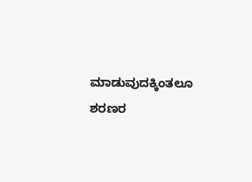ಮಾಡುವುದಕ್ಕಿಂತಲೂ ಶರಣರ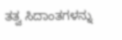ತತ್ವ ಸಿದಾಂತಗಳನ್ನು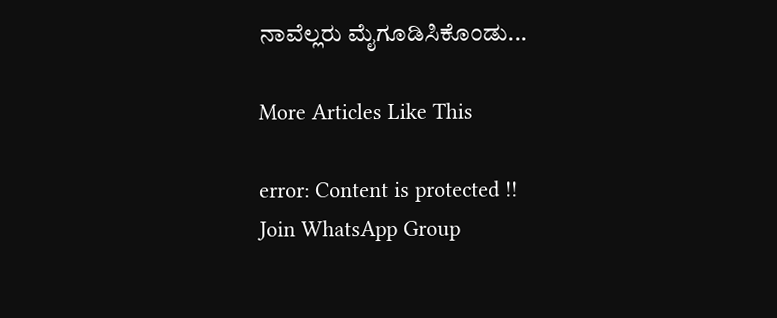ನಾವೆಲ್ಲರು ಮೈಗೂಡಿಸಿಕೊಂಡು...

More Articles Like This

error: Content is protected !!
Join WhatsApp Group